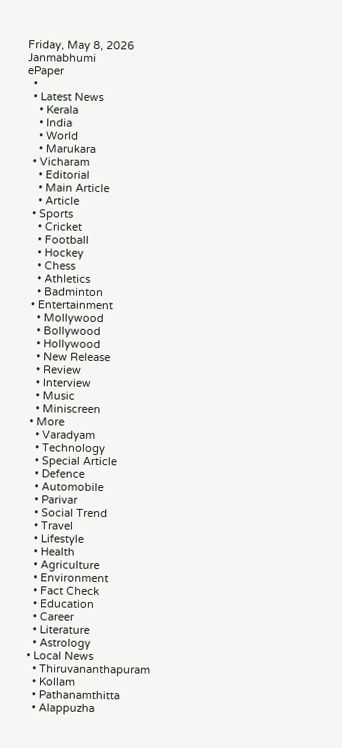Friday, May 8, 2026
Janmabhumi
ePaper
  •
  • Latest News
    • Kerala
    • India
    • World
    • Marukara
  • Vicharam
    • Editorial
    • Main Article
    • Article
  • Sports
    • Cricket
    • Football
    • Hockey
    • Chess
    • Athletics
    • Badminton
  • Entertainment
    • Mollywood
    • Bollywood
    • Hollywood
    • New Release
    • Review
    • Interview
    • Music
    • Miniscreen
  • More
    • Varadyam
    • Technology
    • Special Article
    • Defence
    • Automobile
    • Parivar
    • Social Trend
    • Travel
    • Lifestyle
    • Health
    • Agriculture
    • Environment
    • Fact Check
    • Education
    • Career
    • Literature
    • Astrology
  • Local News
    • Thiruvananthapuram
    • Kollam
    • Pathanamthitta
    • Alappuzha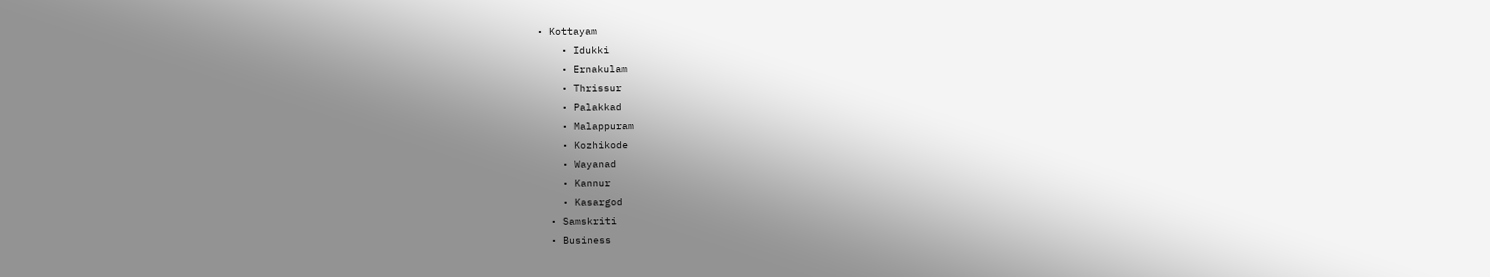• Kottayam
    • Idukki
    • Ernakulam
    • Thrissur
    • Palakkad
    • Malappuram
    • Kozhikode
    • Wayanad
    • Kannur
    • Kasargod
  • Samskriti
  • Business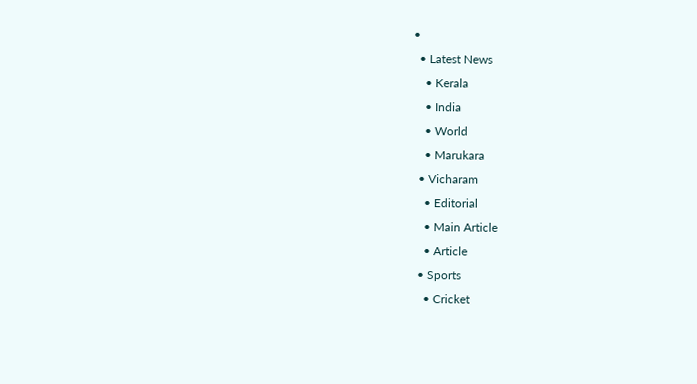•
  • Latest News
    • Kerala
    • India
    • World
    • Marukara
  • Vicharam
    • Editorial
    • Main Article
    • Article
  • Sports
    • Cricket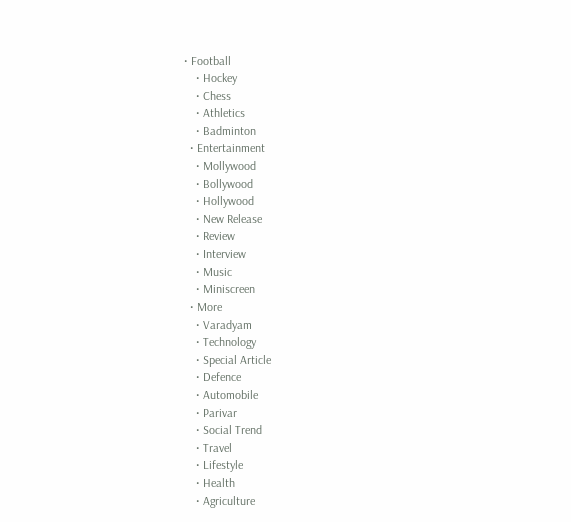• Football
    • Hockey
    • Chess
    • Athletics
    • Badminton
  • Entertainment
    • Mollywood
    • Bollywood
    • Hollywood
    • New Release
    • Review
    • Interview
    • Music
    • Miniscreen
  • More
    • Varadyam
    • Technology
    • Special Article
    • Defence
    • Automobile
    • Parivar
    • Social Trend
    • Travel
    • Lifestyle
    • Health
    • Agriculture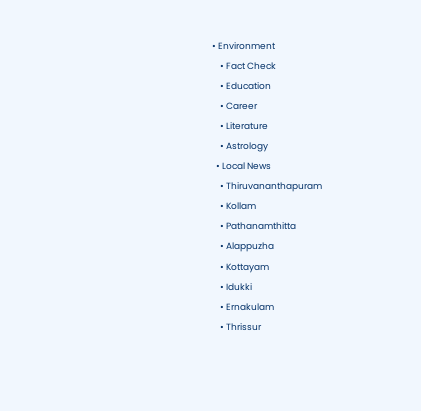• Environment
    • Fact Check
    • Education
    • Career
    • Literature
    • Astrology
  • Local News
    • Thiruvananthapuram
    • Kollam
    • Pathanamthitta
    • Alappuzha
    • Kottayam
    • Idukki
    • Ernakulam
    • Thrissur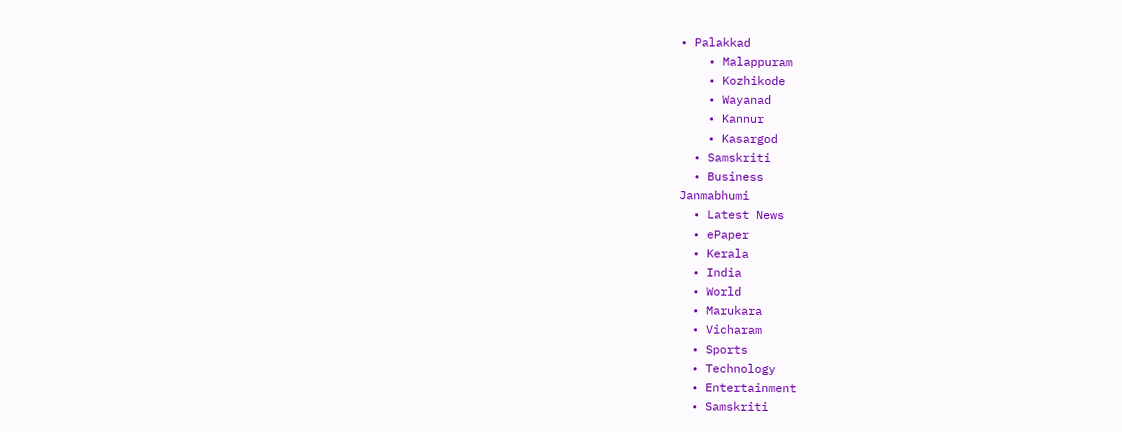• Palakkad
    • Malappuram
    • Kozhikode
    • Wayanad
    • Kannur
    • Kasargod
  • Samskriti
  • Business
Janmabhumi
  • Latest News
  • ePaper
  • Kerala
  • India
  • World
  • Marukara
  • Vicharam
  • Sports
  • Technology
  • Entertainment
  • Samskriti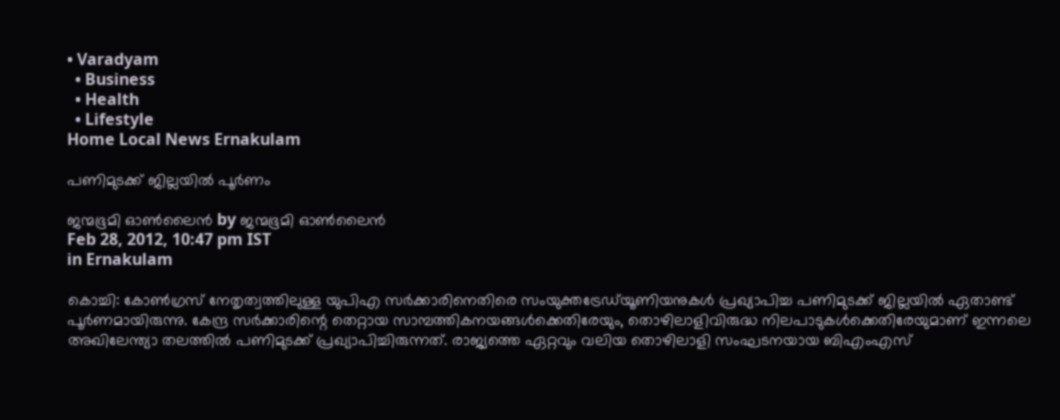• Varadyam
  • Business
  • Health
  • Lifestyle
Home Local News Ernakulam

പണിമുടക്ക്‌ ജില്ലയില്‍ പൂര്‍ണം

ജന്മഭൂമി ഓണ്‍ലൈന്‍ by ജന്മഭൂമി ഓണ്‍ലൈന്‍
Feb 28, 2012, 10:47 pm IST
in Ernakulam

കൊച്ചി: കോണ്‍ഗ്രസ്‌ നേതൃത്വത്തിലുള്ള യുപിഎ സര്‍ക്കാരിനെതിരെ സംയുക്തട്രേഡ്‌യൂണിയനുകള്‍ പ്രഖ്യാപിച്ച പണിമുടക്ക്‌ ജില്ലയില്‍ ഏതാണ്ട്‌ പൂര്‍ണമായിരുന്നു. കേന്ദ്ര സര്‍ക്കാരിന്റെ തെറ്റായ സാമ്പത്തികനയങ്ങള്‍ക്കെതിരേയും, തൊഴിലാളിവിരുദ്ധ നിലപാടുകള്‍ക്കെതിരേയുമാണ്‌ ഇന്നലെ അഖിലേന്ത്യാ തലത്തില്‍ പണിമുടക്ക്‌ പ്രഖ്യാപിച്ചിരുന്നത്‌. രാജ്യത്തെ ഏറ്റവും വലിയ തൊഴിലാളി സംഘടനയായ ബിഎംഎസ്‌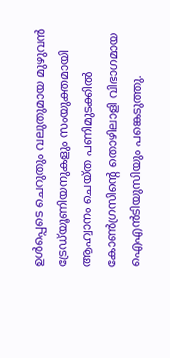ഉള്‍പ്പെടെ ചെറുതും വലുതുമായ മുഴുവന്‍ ട്രേഡ്‌യൂണിയനുകളും സംയുക്തമായി ആഹ്വാനം ചെയ്ത പണിമുടക്കില്‍ കോണ്‍ഗ്രസിന്റെ തൊഴിലാളി വിഭാഗമായ ഐഎന്‍ടിയുസിയും പങ്കെടുത്തു.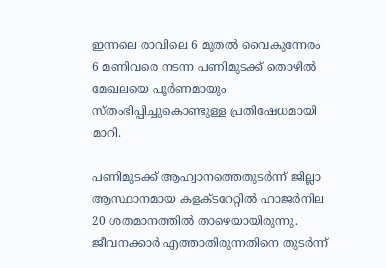ഇന്നലെ രാവിലെ 6 മുതല്‍ വൈകുന്നേരം 6 മണിവരെ നടന്ന പണിമുടക്ക്‌ തൊഴില്‍ മേഖലയെ പൂര്‍ണമായും സ്തംഭിപ്പിച്ചുകൊണ്ടുള്ള പ്രതിഷേധമായി മാറി.

പണിമുടക്ക്‌ ആഹ്വാനത്തെതുടര്‍ന്ന്‌ ജില്ലാ ആസ്ഥാനമായ കളക്ടറേറ്റില്‍ ഹാജര്‍നില 20 ശതമാനത്തില്‍ താഴെയായിരുന്നു. ജീവനക്കാര്‍ എത്താതിരുന്നതിനെ തുടര്‍ന്ന്‌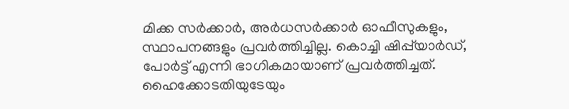മിക്ക സര്‍ക്കാര്‍, അര്‍ധസര്‍ക്കാര്‍ ഓഫീസുകളും, സ്ഥാപനങ്ങളും പ്രവര്‍ത്തിച്ചില്ല. കൊച്ചി ഷിപ്പ്‌യാര്‍ഡ്‌, പോര്‍ട്ട്‌ എന്നി ഭാഗികമായാണ്‌ പ്രവര്‍ത്തിച്ചത്‌. ഹൈക്കോടതിയുടേയും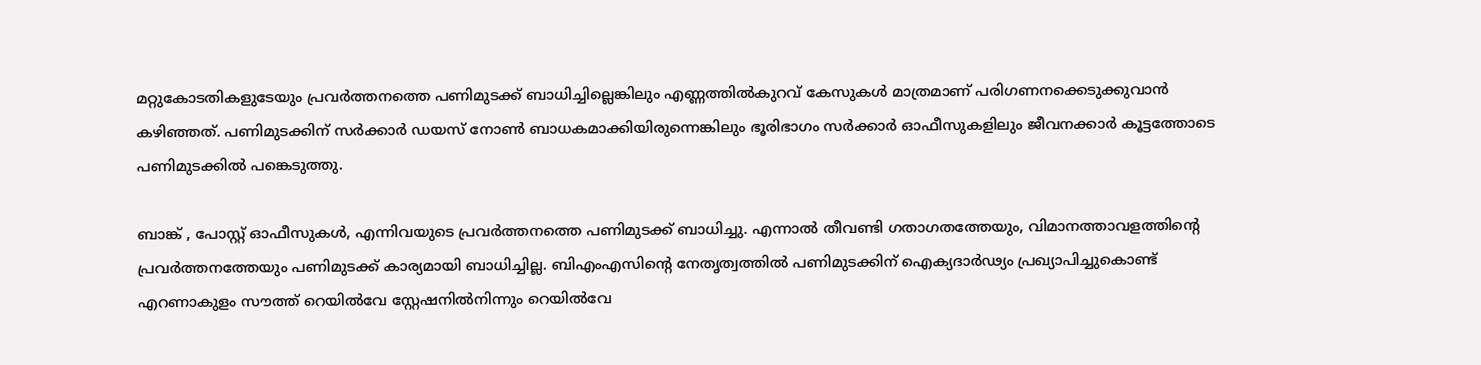മറ്റുകോടതികളുടേയും പ്രവര്‍ത്തനത്തെ പണിമുടക്ക്‌ ബാധിച്ചില്ലെങ്കിലും എണ്ണത്തില്‍കുറവ്‌ കേസുകള്‍ മാത്രമാണ്‌ പരിഗണനക്കെടുക്കുവാന്‍ കഴിഞ്ഞത്‌. പണിമുടക്കിന്‌ സര്‍ക്കാര്‍ ഡയസ്‌ നോണ്‍ ബാധകമാക്കിയിരുന്നെങ്കിലും ഭൂരിഭാഗം സര്‍ക്കാര്‍ ഓഫീസുകളിലും ജീവനക്കാര്‍ കൂട്ടത്തോടെ പണിമുടക്കില്‍ പങ്കെടുത്തു.

ബാങ്ക്‌ , പോസ്റ്റ്‌ ഓഫീസുകള്‍, എന്നിവയുടെ പ്രവര്‍ത്തനത്തെ പണിമുടക്ക്‌ ബാധിച്ചു. എന്നാല്‍ തീവണ്ടി ഗതാഗതത്തേയും, വിമാനത്താവളത്തിന്റെ പ്രവര്‍ത്തനത്തേയും പണിമുടക്ക്‌ കാര്യമായി ബാധിച്ചില്ല. ബിഎംഎസിന്റെ നേതൃത്വത്തില്‍ പണിമുടക്കിന്‌ ഐക്യദാര്‍ഢ്യം പ്രഖ്യാപിച്ചുകൊണ്ട്‌ എറണാകുളം സൗത്ത്‌ റെയില്‍വേ സ്റ്റേഷനില്‍നിന്നും റെയില്‍വേ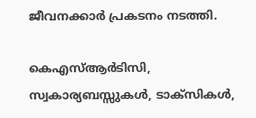ജീവനക്കാര്‍ പ്രകടനം നടത്തി.

കെഎസ്‌ആര്‍ടിസി, സ്വകാര്യബസ്സുകള്‍, ടാക്സികള്‍,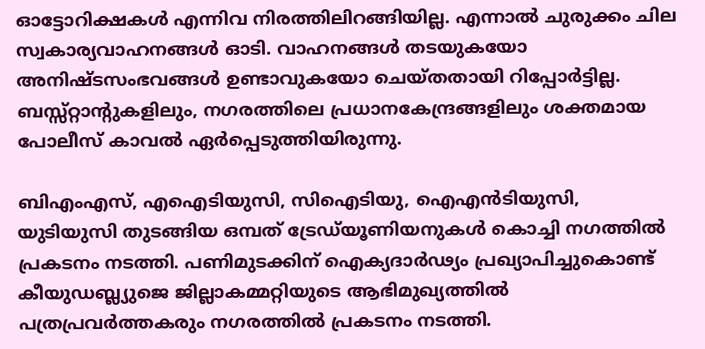ഓട്ടോറിക്ഷകള്‍ എന്നിവ നിരത്തിലിറങ്ങിയില്ല. എന്നാല്‍ ചുരുക്കം ചില സ്വകാര്യവാഹനങ്ങള്‍ ഓടി. വാഹനങ്ങള്‍ തടയുകയോ അനിഷ്ടസംഭവങ്ങള്‍ ഉണ്ടാവുകയോ ചെയ്തതായി റിപ്പോര്‍ട്ടില്ല. ബസ്സ്റ്റാന്റുകളിലും, നഗരത്തിലെ പ്രധാനകേന്ദ്രങ്ങളിലും ശക്തമായ പോലീസ്‌ കാവല്‍ ഏര്‍പ്പെടുത്തിയിരുന്നു.

ബിഎംഎസ്‌, എഐടിയുസി, സിഐടിയു, ഐഎന്‍ടിയുസി, യുടിയുസി തുടങ്ങിയ ഒമ്പത്‌ ട്രേഡ്‌യൂണിയനുകള്‍ കൊച്ചി നഗത്തില്‍ പ്രകടനം നടത്തി. പണിമുടക്കിന്‌ ഐക്യദാര്‍ഢ്യം പ്രഖ്യാപിച്ചുകൊണ്ട്‌ കീയുഡബ്ല്യുജെ ജില്ലാകമ്മറ്റിയുടെ ആഭിമുഖ്യത്തില്‍ പത്രപ്രവര്‍ത്തകരും നഗരത്തില്‍ പ്രകടനം നടത്തി.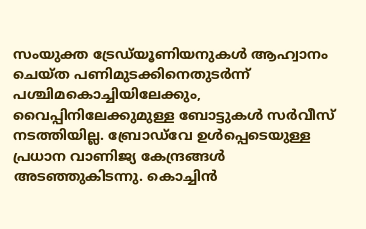സംയുക്ത ട്രേഡ്‌യൂണിയനുകള്‍ ആഹ്വാനം ചെയ്ത പണിമുടക്കിനെതുടര്‍ന്ന്‌ പശ്ചിമകൊച്ചിയിലേക്കും, വൈപ്പിനിലേക്കുമുള്ള ബോട്ടുകള്‍ സര്‍വീസ്‌ നടത്തിയില്ല. ബ്രോഡ്‌വേ ഉള്‍പ്പെടെയുള്ള പ്രധാന വാണിജ്യ കേന്ദ്രങ്ങള്‍ അടഞ്ഞുകിടന്നു. കൊച്ചിന്‍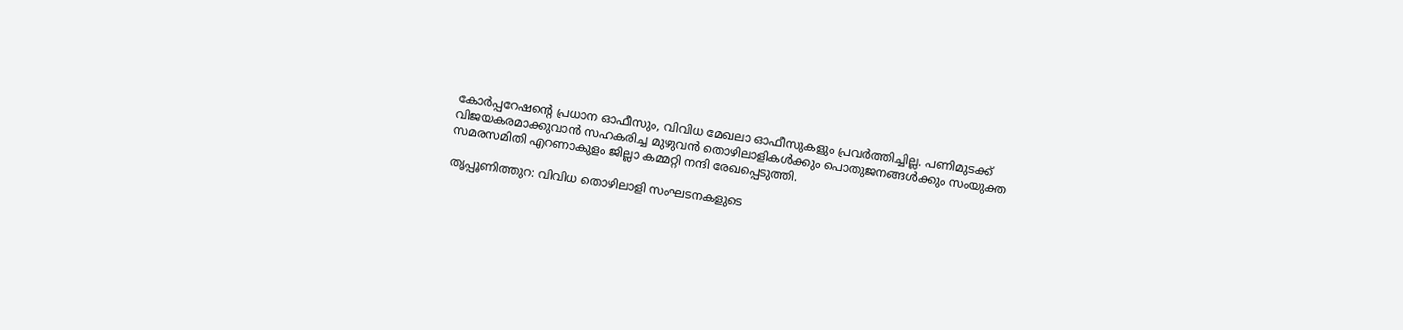കോര്‍പ്പറേഷന്റെ പ്രധാന ഓഫീസും, വിവിധ മേഖലാ ഓഫീസുകളും പ്രവര്‍ത്തിച്ചില്ല. പണിമുടക്ക്‌ വിജയകരമാക്കുവാന്‍ സഹകരിച്ച മുഴുവന്‍ തൊഴിലാളികള്‍ക്കും പൊതുജനങ്ങള്‍ക്കും സംയുക്ത സമരസമിതി എറണാകുളം ജില്ലാ കമ്മറ്റി നന്ദി രേഖപ്പെടുത്തി.

തൃപ്പൂണിത്തുറ: വിവിധ തൊഴിലാളി സംഘടനകളുടെ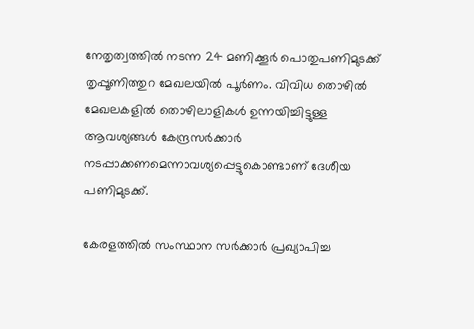നേതൃത്വത്തില്‍ നടന്ന 24 മണിക്കൂര്‍ പൊതുപണിമുടക്ക്‌ തൃപ്പൂണിത്തുറ മേഖലയില്‍ പൂര്‍ണം. വിവിധ തൊഴില്‍ മേഖലകളില്‍ തൊഴിലാളികള്‍ ഉന്നയിച്ചിട്ടുള്ള ആവശ്യങ്ങള്‍ കേന്ദ്രസര്‍ക്കാര്‍ നടപ്പാക്കണമെന്നാവശ്യപ്പെട്ടുകൊണ്ടാണ്‌ ദേശീയ പണിമുടക്ക്‌.

കേരളത്തില്‍ സംസ്ഥാന സര്‍ക്കാര്‍ പ്രഖ്യാപിച്ച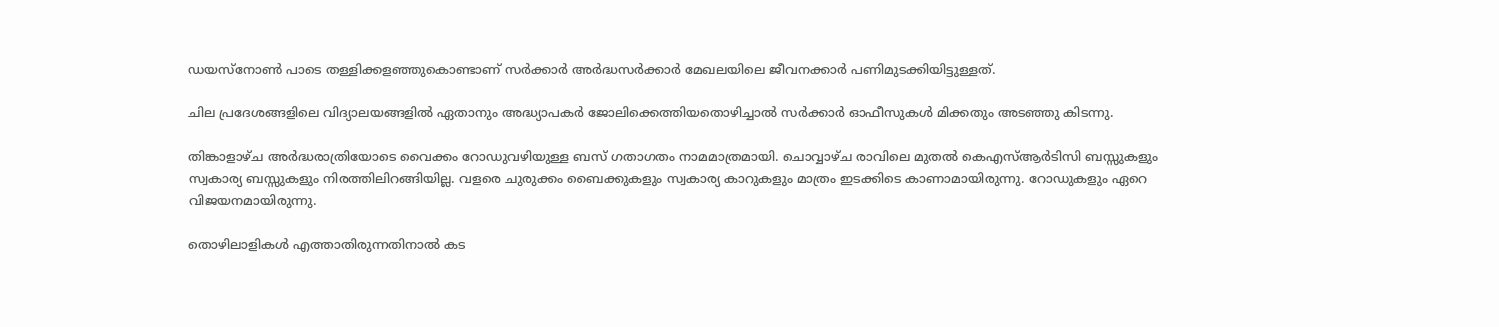ഡയസ്നോണ്‍ പാടെ തള്ളിക്കളഞ്ഞുകൊണ്ടാണ്‌ സര്‍ക്കാര്‍ അര്‍ദ്ധസര്‍ക്കാര്‍ മേഖലയിലെ ജീവനക്കാര്‍ പണിമുടക്കിയിട്ടുള്ളത്‌.

ചില പ്രദേശങ്ങളിലെ വിദ്യാലയങ്ങളില്‍ ഏതാനും അദ്ധ്യാപകര്‍ ജോലിക്കെത്തിയതൊഴിച്ചാല്‍ സര്‍ക്കാര്‍ ഓഫീസുകള്‍ മിക്കതും അടഞ്ഞു കിടന്നു.

തിങ്കാളാഴ്ച അര്‍ദ്ധരാത്രിയോടെ വൈക്കം റോഡുവഴിയുള്ള ബസ്‌ ഗതാഗതം നാമമാത്രമായി. ചൊവ്വാഴ്ച രാവിലെ മുതല്‍ കെഎസ്‌ആര്‍ടിസി ബസ്സുകളും സ്വകാര്യ ബസ്സുകളും നിരത്തിലിറങ്ങിയില്ല. വളരെ ചുരുക്കം ബൈക്കുകളും സ്വകാര്യ കാറുകളും മാത്രം ഇടക്കിടെ കാണാമായിരുന്നു. റോഡുകളും ഏറെ വിജയനമായിരുന്നു.

തൊഴിലാളികള്‍ എത്താതിരുന്നതിനാല്‍ കട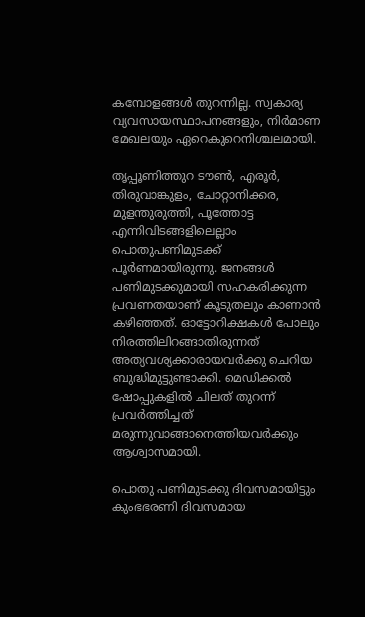കമ്പോളങ്ങള്‍ തുറന്നില്ല. സ്വകാര്യ വ്യവസായസ്ഥാപനങ്ങളും, നിര്‍മാണ മേഖലയും ഏറെകുറെനിശ്ചലമായി.

തൃപ്പൂണിത്തുറ ടൗണ്‍, എരൂര്‍, തിരുവാങ്കുളം, ചോറ്റാനിക്കര, മുളന്തുരുത്തി, പൂത്തോട്ട എന്നിവിടങ്ങളിലെല്ലാം പൊതുപണിമുടക്ക്‌ പൂര്‍ണമായിരുന്നു. ജനങ്ങള്‍ പണിമുടക്കുമായി സഹകരിക്കുന്ന പ്രവണതയാണ്‌ കൂടുതലും കാണാന്‍ കഴിഞ്ഞത്‌. ഓട്ടോറിക്ഷകള്‍ പോലും നിരത്തിലിറങ്ങാതിരുന്നത്‌ അത്യവശ്യക്കാരായവര്‍ക്കു ചെറിയ ബുദ്ധിമുട്ടുണ്ടാക്കി. മെഡിക്കല്‍ ഷോപ്പുകളില്‍ ചിലത്‌ തുറന്ന്‌ പ്രവര്‍ത്തിച്ചത്‌ മരുന്നുവാങ്ങാനെത്തിയവര്‍ക്കും ആശ്വാസമായി.

പൊതു പണിമുടക്കു ദിവസമായിട്ടും കുംഭഭരണി ദിവസമായ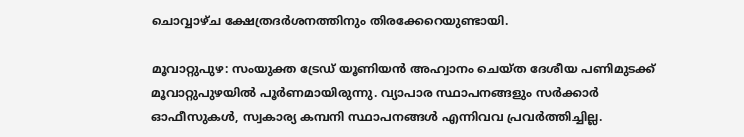ചൊവ്വാഴ്ച ക്ഷേത്രദര്‍ശനത്തിനും തിരക്കേറെയുണ്ടായി.

മൂവാറ്റുപുഴ: സംയുക്ത ട്രേഡ്‌ യൂണിയന്‍ അഹ്വാനം ചെയ്ത ദേശീയ പണിമുടക്ക്‌ മൂവാറ്റുപുഴയില്‍ പൂര്‍ണമായിരുന്നു. വ്യാപാര സ്ഥാപനങ്ങളും സര്‍ക്കാര്‍ ഓഫീസുകള്‍, സ്വകാര്യ കമ്പനി സ്ഥാപനങ്ങള്‍ എന്നിവവ പ്രവര്‍ത്തിച്ചില്ല.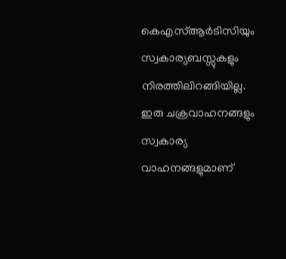കെഎസ്‌ആര്‍ടിസിയും സ്വകാര്യബസ്സുകളും നിരത്തിലിറങ്ങിയില്ല. ഇരു ചക്രവാഹനങ്ങളും സ്വകാര്യ വാഹനങ്ങളുമാണ്‌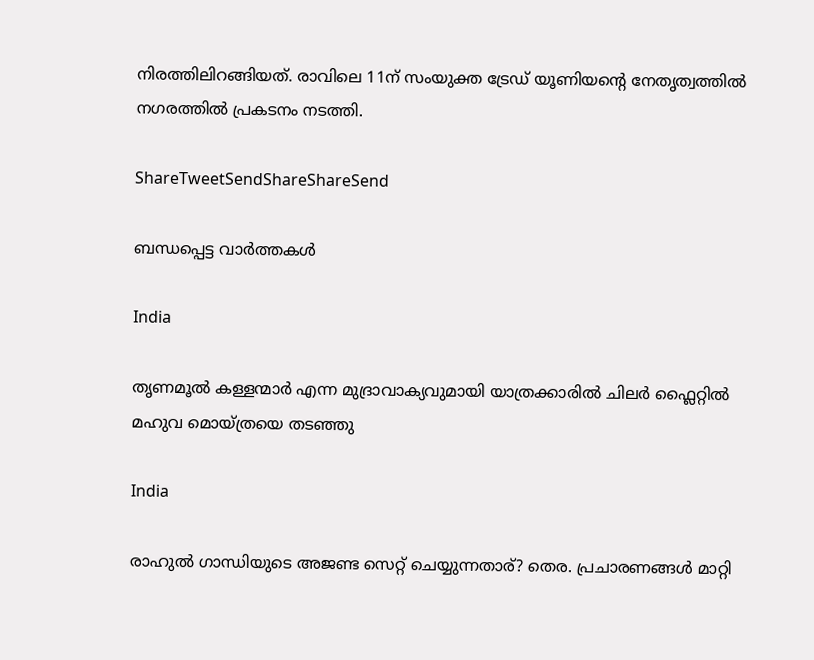നിരത്തിലിറങ്ങിയത്‌. രാവിലെ 11ന്‌ സംയുക്ത ട്രേഡ്‌ യൂണിയന്റെ നേതൃത്വത്തില്‍ നഗരത്തില്‍ പ്രകടനം നടത്തി.

ShareTweetSendShareShareSend

ബന്ധപ്പെട്ട വാര്‍ത്തകള്‍

India

തൃണമൂല്‍ കള്ളന്മാര്‍ എന്ന മുദ്രാവാക്യവുമായി യാത്രക്കാരില്‍ ചിലര്‍ ഫ്ലൈറ്റില്‍ മഹുവ മൊയ്ത്രയെ തടഞ്ഞു

India

രാഹുല്‍ ഗാന്ധിയുടെ അജണ്ട സെറ്റ് ചെയ്യുന്നതാര്? തെര. പ്രചാരണങ്ങള്‍ മാറ്റി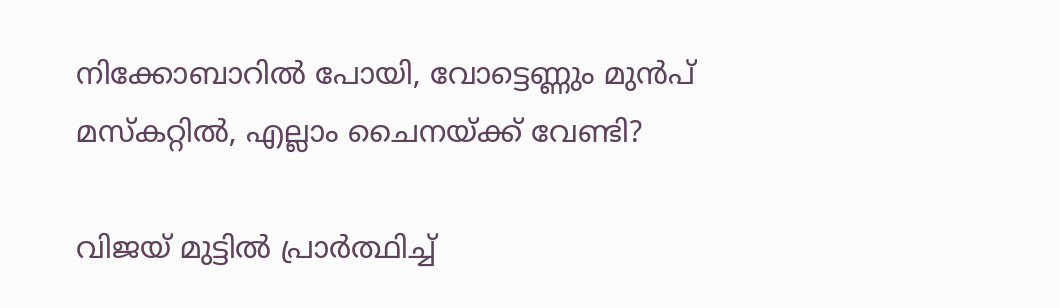നിക്കോബാറില്‍ പോയി, വോട്ടെണ്ണും മുന്‍പ് മസ്കറ്റില്‍, എല്ലാം ചൈനയ്‌ക്ക് വേണ്ടി?

വിജയ് മുട്ടില്‍ പ്രാര്‍ത്ഥിച്ച്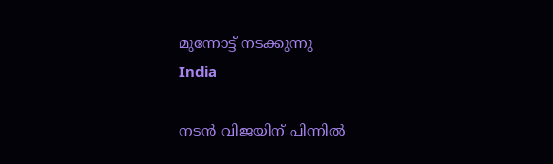മുന്നോട്ട് നടക്കുന്നു
India

നടന്‍ വിജയിന് പിന്നില്‍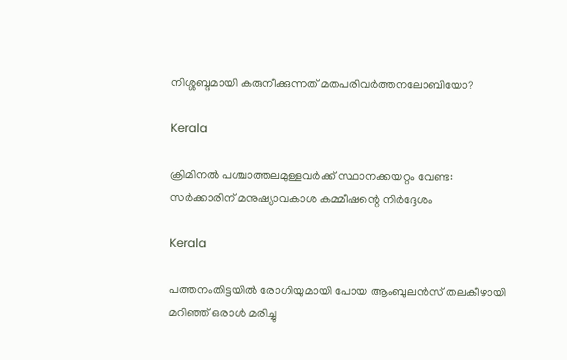നിശ്ശബ്ദമായി കരുനീക്കുന്നത് മതപരിവര്‍ത്തനലോബിയോ?

Kerala

ക്രിമിനല്‍ പശ്ചാത്തലമുള്ളവര്‍ക്ക് സ്ഥാനക്കയറ്റം വേണ്ട: സര്‍ക്കാരിന് മനുഷ്യാവകാശ കമ്മീഷന്റെ നിര്‍ദ്ദേശം

Kerala

പത്തനംതിട്ടയില്‍ രോഗിയുമായി പോയ ആംബുലന്‍സ് തലകീഴായി മറിഞ്ഞ് ഒരാള്‍ മരിച്ചു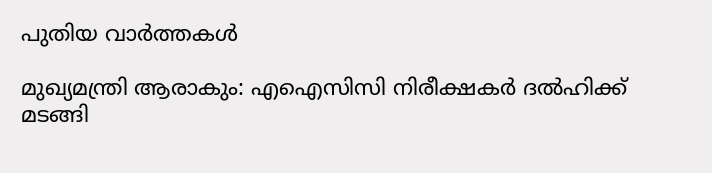പുതിയ വാര്‍ത്തകള്‍

മുഖ്യമന്ത്രി ആരാകും: എഐസിസി നിരീക്ഷകര്‍ ദല്‍ഹിക്ക് മടങ്ങി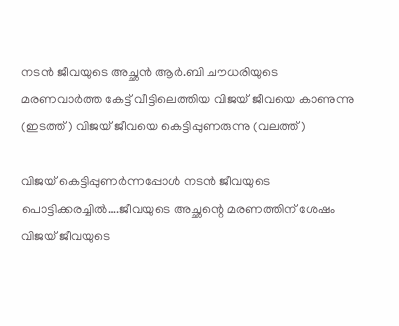നടന്‍ ജീവയുടെ അച്ഛന്‍ ആര്‍.ബി ചൗധരിയുടെ മരണവാര്‍ത്ത കേട്ട് വീട്ടിലെത്തിയ വിജയ് ജീവയെ കാണുന്നു (ഇടത്ത്) വിജയ് ജീവയെ കെട്ടിപ്പുണരുന്നു (വലത്ത്)

വിജയ് കെട്ടിപ്പുണര്‍ന്നപ്പോള്‍ നടന്‍ ജീവയുടെ പൊട്ടിക്കരച്ചില്‍….ജീവയുടെ അച്ഛന്റെ മരണത്തിന് ശേഷം വിജയ് ജീവയുടെ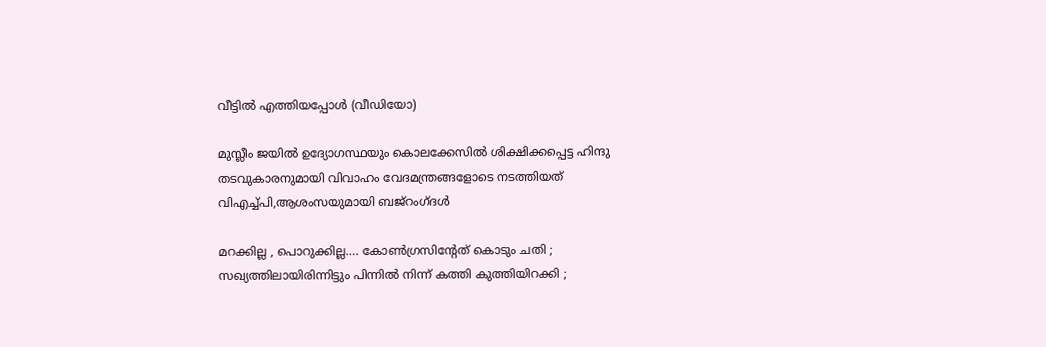വീട്ടില്‍ എത്തിയപ്പോള്‍ (വീഡിയോ)

മുസ്ലീം ജയില്‍ ഉദ്യോഗസ്ഥയും കൊലക്കേസില്‍ ശിക്ഷിക്കപ്പെട്ട ഹിന്ദു തടവുകാരനുമായി വിവാഹം വേദമന്ത്രങ്ങളോടെ നടത്തിയത് വിഎച്ച്പി,ആശംസയുമായി ബജ്‌റംഗ്ദള്‍

മറക്കില്ല , പൊറുക്കില്ല…. കോൺഗ്രസിൻ്റേത് കൊടും ചതി ; സഖ്യത്തിലായിരിന്നിട്ടും പിന്നിൽ നിന്ന് കത്തി കുത്തിയിറക്കി ;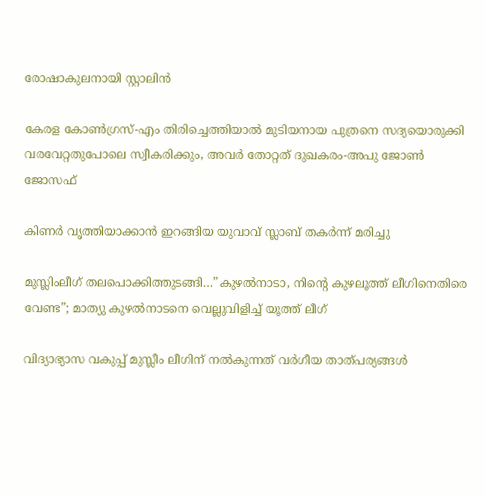രോഷാകുലനായി സ്റ്റാലിൻ

കേരള കോണ്‍ഗ്രസ്-എം തിരിച്ചെത്തിയാല്‍ മുടിയനായ പുത്രനെ സദ്യയൊരുക്കി വരവേറ്റതുപോലെ സ്വീകരിക്കും, അവര്‍ തോറ്റത് ദുഖകരം-അപു ജോണ്‍ ജോസഫ്

കിണര്‍ വൃത്തിയാക്കാന്‍ ഇറങ്ങിയ യുവാവ് സ്ലാബ് തകര്‍ന്ന് മരിച്ചു

മുസ്ലിംലീഗ് തലപൊക്കിത്തുടങ്ങി…”കുഴൽനാടാ, നിന്റെ കുഴലൂത്ത് ലീഗിനെതിരെ വേണ്ട”; മാത്യു കുഴൽനാടനെ വെല്ലുവിളിച്ച് യൂത്ത് ലീഗ്

വിദ്യാഭ്യാസ വകുപ്പ് മുസ്ലീം ലീഗിന് നല്‍കുന്നത് വര്‍ഗീയ താത്പര്യങ്ങള്‍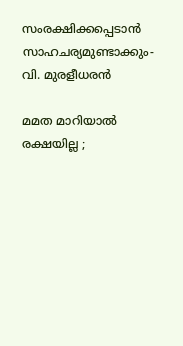സംരക്ഷിക്കപ്പെടാന്‍ സാഹചര്യമുണ്ടാക്കും- വി. മുരളീധരന്‍

മമത മാറിയാൽ രക്ഷയില്ല ;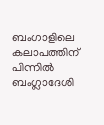ബംഗാളിലെ കലാപത്തിന് പിന്നിൽ ബംഗ്ലാദേശി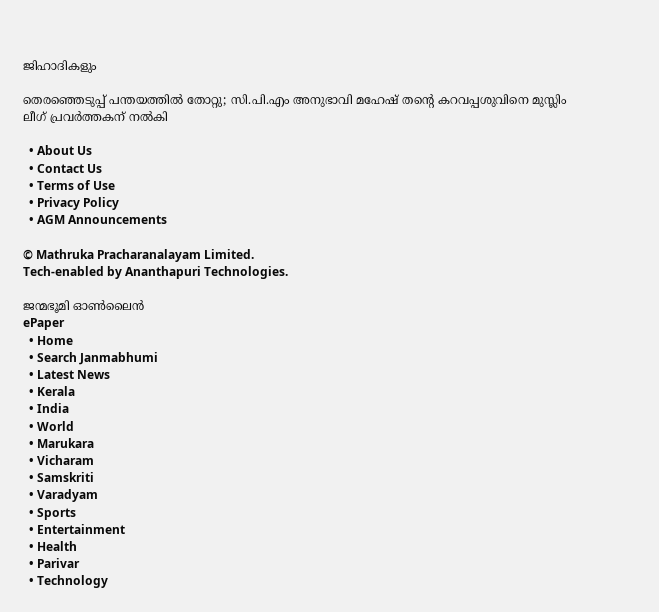ജിഹാദികളും

തെരഞ്ഞെടുപ്പ് പന്തയത്തില്‍ തോറ്റു; സി.പി.എം അനുഭാവി മഹേഷ് തന്റെ കറവപ്പശുവിനെ മുസ്ലിം ലീഗ് പ്രവര്‍ത്തകന് നല്‍കി

  • About Us
  • Contact Us
  • Terms of Use
  • Privacy Policy
  • AGM Announcements

© Mathruka Pracharanalayam Limited.
Tech-enabled by Ananthapuri Technologies.

ജന്മഭൂമി ഓണ്‍ലൈന്‍
ePaper
  • Home
  • Search Janmabhumi
  • Latest News
  • Kerala
  • India
  • World
  • Marukara
  • Vicharam
  • Samskriti
  • Varadyam
  • Sports
  • Entertainment
  • Health
  • Parivar
  • Technology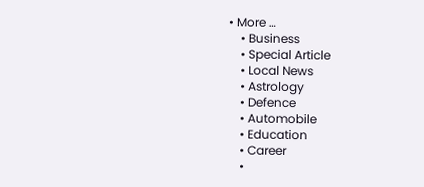• More …
    • Business
    • Special Article
    • Local News
    • Astrology
    • Defence
    • Automobile
    • Education
    • Career
    •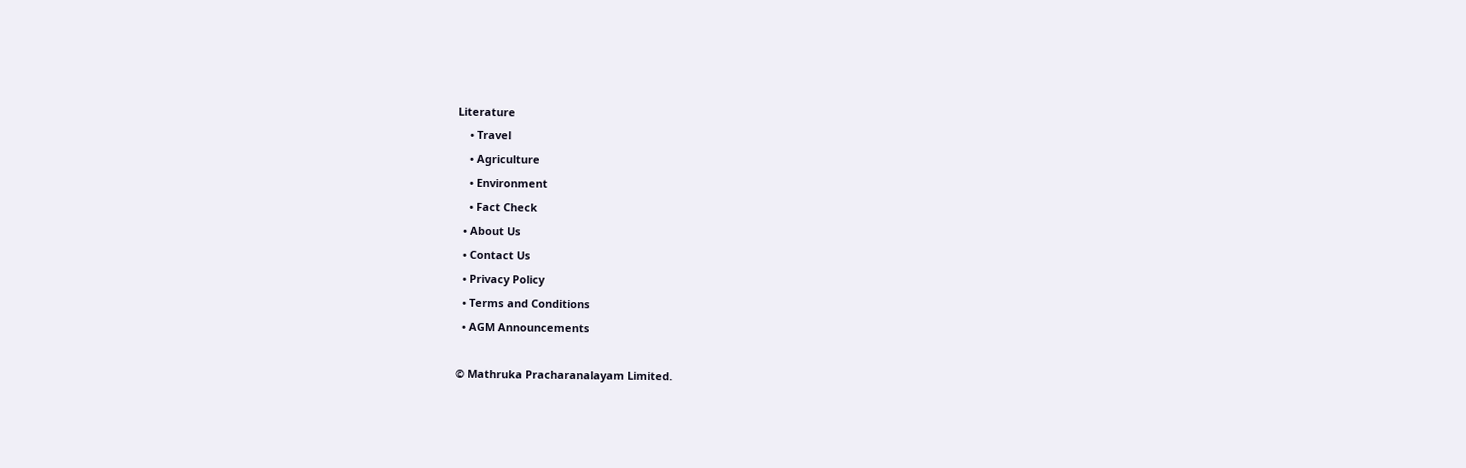Literature
    • Travel
    • Agriculture
    • Environment
    • Fact Check
  • About Us
  • Contact Us
  • Privacy Policy
  • Terms and Conditions
  • AGM Announcements

© Mathruka Pracharanalayam Limited.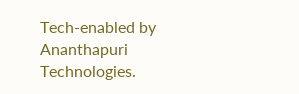Tech-enabled by Ananthapuri Technologies.